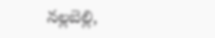నల్లబెల్లి,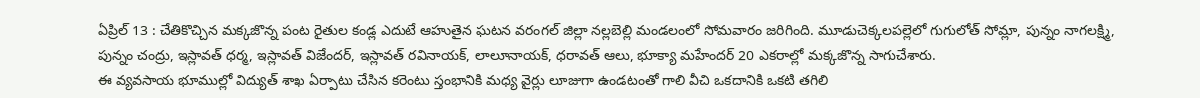ఏప్రిల్ 13 : చేతికొచ్చిన మక్కజొన్న పంట రైతుల కండ్ల ఎదుటే ఆహుతైన ఘటన వరంగల్ జిల్లా నల్లబెల్లి మండలంలో సోమవారం జరిగింది. మూడుచెక్కలపల్లెలో గుగులోత్ సోమ్లా, పున్నం నాగలక్ష్మి, పున్నం చంద్రు, ఇస్లావత్ ధర్మ, ఇస్లావత్ విజేందర్, ఇస్లావత్ రవినాయక్, లాలూనాయక్, ధరావత్ ఆలు, భూక్యా మహేందర్ 20 ఎకరాల్లో మక్కజొన్న సాగుచేశారు.
ఈ వ్యవసాయ భూముల్లో విద్యుత్ శాఖ ఏర్పాటు చేసిన కరెంటు స్తంభానికి మధ్య వైర్లు లూజుగా ఉండటంతో గాలి వీచి ఒకదానికి ఒకటి తగిలి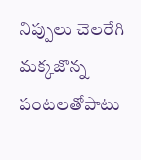నిప్పులు చెలరేగి మక్కజొన్న పంటలతోపాటు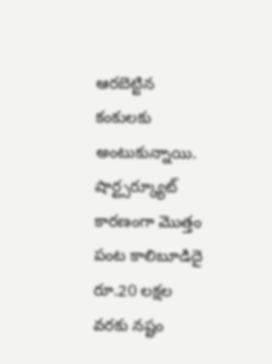ఆరబెట్టిన కంకులకు అంటుకున్నాయి. షార్ట్సర్క్యూట్ కారణంగా మొత్తం పంట కాలిబూడిదై రూ.20 లక్షల వరకు నష్టం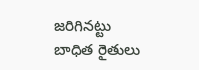జరిగినట్టు బాధిత రైతులు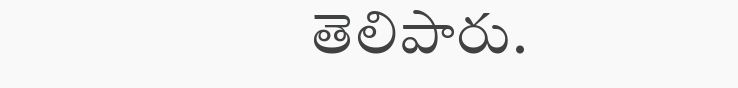తెలిపారు.